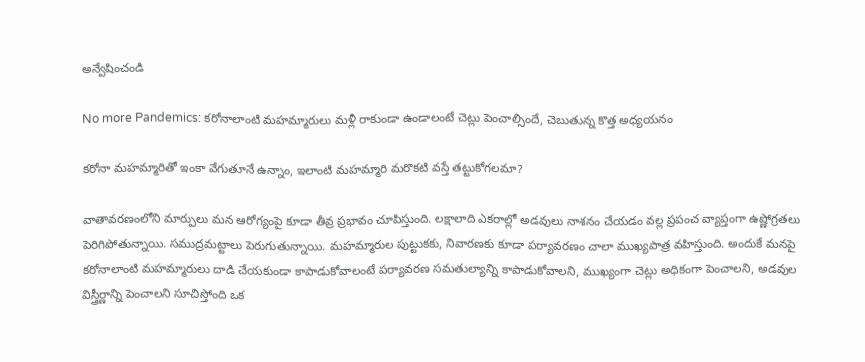అన్వేషించండి

No more Pandemics: కరోనాలాంటి మహమ్మారులు మళ్లీ రాకుండా ఉండాలంటే చెట్లు పెంచాల్సిందే, చెబుతున్న కొత్త అధ్యయనం

కరోనా మహమ్మారితో ఇంకా వేగుతూనే ఉన్నాం, ఇలాంటి మహమ్మారి మరొకటి వస్తే తట్టుకోగలమా?

వాతావరణంలోని మార్పులు మన ఆరోగ్యంపై కూడా తీవ్ర ప్రభావం చూపిస్తుంది. లక్షాలాది ఎకరాల్లో అడవులు నాశనం చేయడం వల్ల ప్రపంచ వ్యాప్తంగా ఉష్ణోగ్రతలు పెరిగిపోతున్నాయి. సముద్రమట్టాలు పెరుగుతున్నాయి. మహమ్మారుల పుట్టుకకు, నివారణకు కూడా పర్యావరణం చాలా ముఖ్యపాత్ర వహిస్తుంది. అందుకే మనపై కరోనాలాంటి మహమ్మారులు దాడి చేయకుండా కాపాడుకోవాలంటే పర్యావరణ సమతుల్యాన్ని కాపాడుకోవాలని, ముఖ్యంగా చెట్లు అధికంగా పెంచాలని, అడవుల విస్త్రీర్ణాన్ని పెంచాలని సూచిస్తోంది ఒక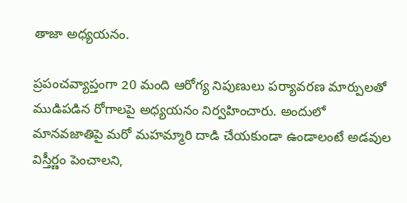తాజా అధ్యయనం.

ప్రపంచవ్యాప్తంగా 20 మంది ఆరోగ్య నిపుణులు పర్యావరణ మార్పులతో ముడిపడిన రోగాలపై అధ్యయనం నిర్వహించారు. అందులో మానవజాతిపై మరో మహమ్మారి దాడి చేయకుండా ఉండాలంటే అడవుల విస్తీర్ణం పెంచాలని,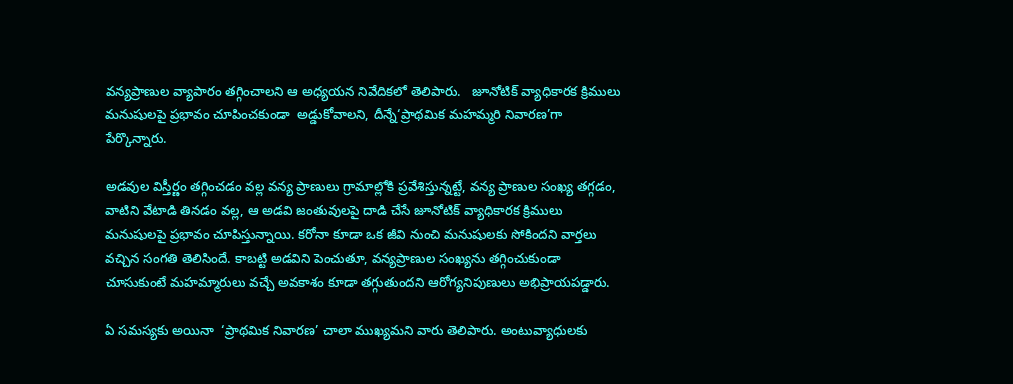వన్యప్రాణుల వ్యాపారం తగ్గించాలని ఆ అధ్యయన నివేదికలో తెలిపారు.   జూనోటిక్ వ్యాధికారక క్రిములు మనుషులపై ప్రభావం చూపించకుండా  అడ్డుకోవాలని, దీన్నే‘ప్రాథమిక మహమ్మరి నివారణ’గా పేర్కొన్నారు.

అడవుల విస్తీర్ణం తగ్గించడం వల్ల వన్య ప్రాణులు గ్రామాల్లోకి ప్రవేశిస్తున్నట్టే, వన్య ప్రాణుల సంఖ్య తగ్గడం, వాటిని వేటాడి తినడం వల్ల, ఆ అడవి జంతువులపై దాడి చేసే జూనోటిక్ వ్యాధికారక క్రిములు మనుషులపై ప్రభావం చూపిస్తున్నాయి. కరోనా కూడా ఒక జీవి నుంచి మనుషులకు సోకిందని వార్తలు వచ్చిన సంగతి తెలిసిందే. కాబట్టి అడవిని పెంచుతూ, వన్యప్రాణుల సంఖ్యను తగ్గించుకుండా చూసుకుంటే మహమ్మారులు వచ్చే అవకాశం కూడా తగ్గుతుందని ఆరోగ్యనిపుణులు అభిప్రాయపడ్డారు.

ఏ సమస్యకు అయినా  ‘ప్రాథమిక నివారణ’ చాలా ముఖ్యమని వారు తెలిపారు. అంటువ్యాధులకు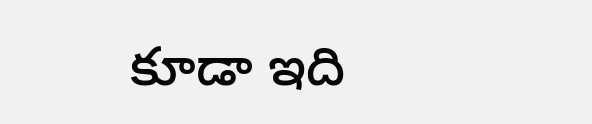కూడా ఇది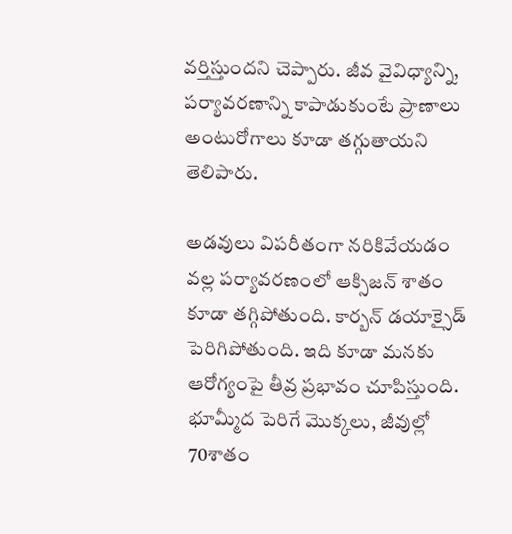వర్తిస్తుందని చెప్పారు. జీవ వైవిధ్యాన్ని, పర్యావరణాన్ని కాపాడుకుంటే ప్రాణాలు అంటురోగాలు కూడా తగ్గుతాయని తెలిపారు.

అడవులు విపరీతంగా నరికివేయడం వల్ల పర్యావరణంలో ఆక్సిజన్ శాతం కూడా తగ్గిపోతుంది. కార్బన్ డయాక్సైడ్ పెరిగిపోతుంది. ఇది కూడా మనకు ఆరోగ్యంపై తీవ్ర ప్రభావం చూపిస్తుంది. భూమ్మీద పెరిగే మొక్కలు, జీవుల్లో 70శాతం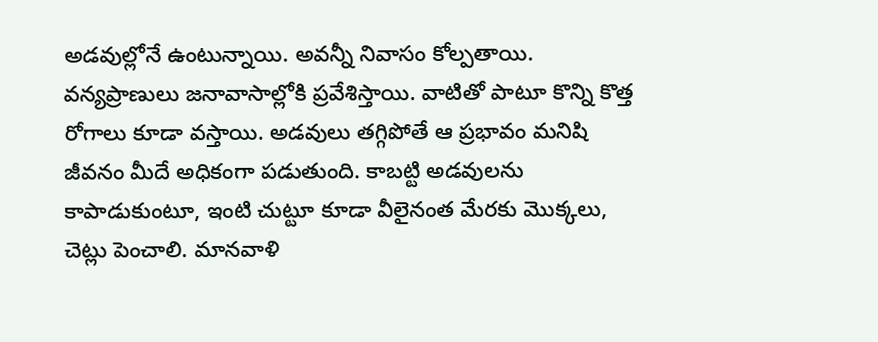అడవుల్లోనే ఉంటున్నాయి. అవన్నీ నివాసం కోల్పతాయి. వన్యప్రాణులు జనావాసాల్లోకి ప్రవేశిస్తాయి. వాటితో పాటూ కొన్ని కొత్త రోగాలు కూడా వస్తాయి. అడవులు తగ్గిపోతే ఆ ప్రభావం మనిషి జీవనం మీదే అధికంగా పడుతుంది. కాబట్టి అడవులను కాపాడుకుంటూ, ఇంటి చుట్టూ కూడా వీలైనంత మేరకు మొక్కలు, చెట్లు పెంచాలి. మానవాళి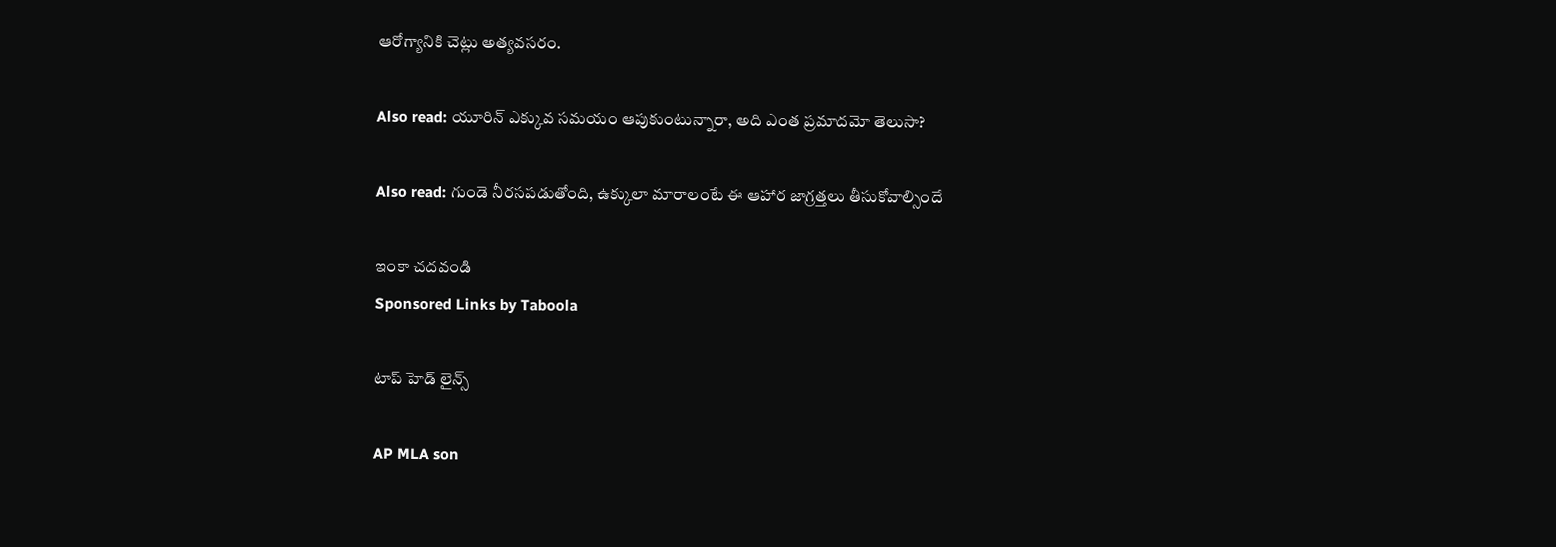ఆరోగ్యానికి చెట్లు అత్యవసరం.

Also read: యూరిన్ ఎక్కువ సమయం ఆపుకుంటున్నారా, అది ఎంత ప్రమాదమో తెలుసా?

Also read: గుండె నీరసపడుతోంది, ఉక్కులా మారాలంటే ఈ ఆహార జాగ్రత్తలు తీసుకోవాల్సిందే

ఇంకా చదవండి
Sponsored Links by Taboola

టాప్ హెడ్ లైన్స్

AP MLA son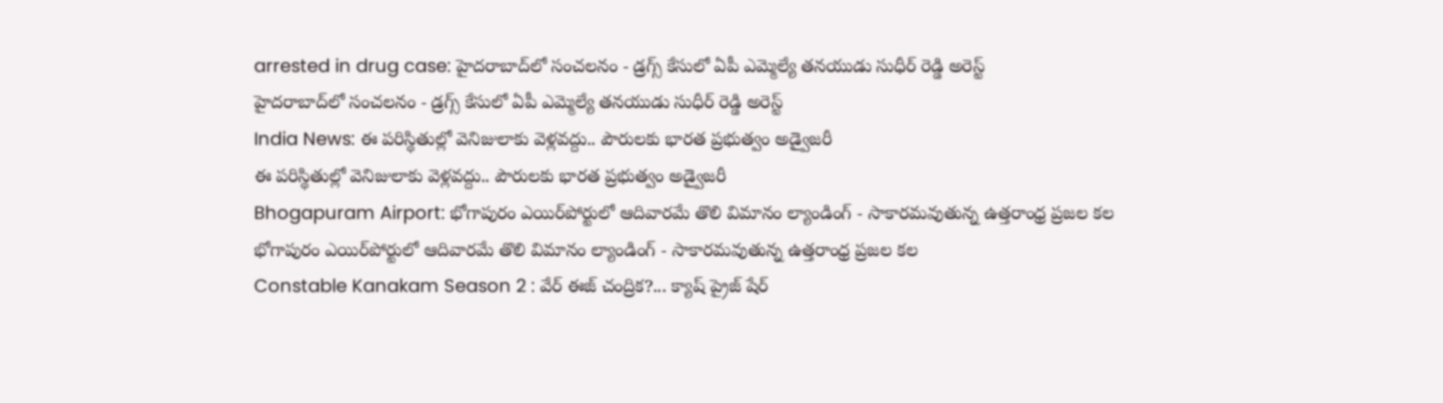arrested in drug case: హైదరాబాద్‌లో సంచలనం - డ్రగ్స్ కేసులో ఏపీ ఎమ్మెల్యే తనయుడు సుధీర్ రెడ్డి అరెస్ట్
హైదరాబాద్‌లో సంచలనం - డ్రగ్స్ కేసులో ఏపీ ఎమ్మెల్యే తనయుడు సుధీర్ రెడ్డి అరెస్ట్
India News: ఈ పరిస్థితుల్లో వెనిజులాకు వెళ్లవద్దు.. పౌరులకు భారత ప్రభుత్వం అడ్వైజరీ
ఈ పరిస్థితుల్లో వెనిజులాకు వెళ్లవద్దు.. పౌరులకు భారత ప్రభుత్వం అడ్వైజరీ
Bhogapuram Airport: భోగాపురం ఎయిర్‌పోర్టులో ఆదివారమే తొలి విమానం ల్యాండింగ్ - సాకారమవుతున్న ఉత్తరాంధ్ర ప్రజల కల
భోగాపురం ఎయిర్‌పోర్టులో ఆదివారమే తొలి విమానం ల్యాండింగ్ - సాకారమవుతున్న ఉత్తరాంధ్ర ప్రజల కల
Constable Kanakam Season 2 : వేర్ ఈజ్ చంద్రిక?... క్యాష్ ప్రైజ్ షేర్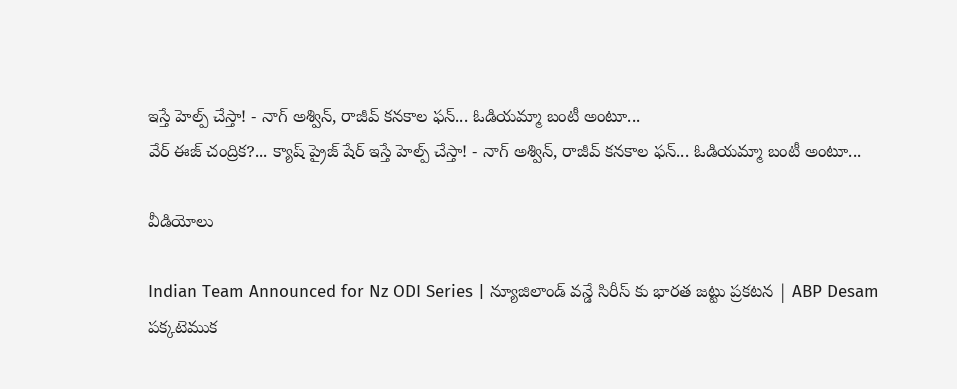ఇస్తే హెల్ప్ చేస్తా! - నాగ్ అశ్విన్, రాజీవ్ కనకాల ఫన్... ఓడియమ్మా బంటీ అంటూ...
వేర్ ఈజ్ చంద్రిక?... క్యాష్ ప్రైజ్ షేర్ ఇస్తే హెల్ప్ చేస్తా! - నాగ్ అశ్విన్, రాజీవ్ కనకాల ఫన్... ఓడియమ్మా బంటీ అంటూ...

వీడియోలు

Indian Team Announced for Nz ODI Series | న్యూజిలాండ్ వన్డే సిరీస్ కు భారత జట్టు ప్రకటన | ABP Desam
పక్కటెముక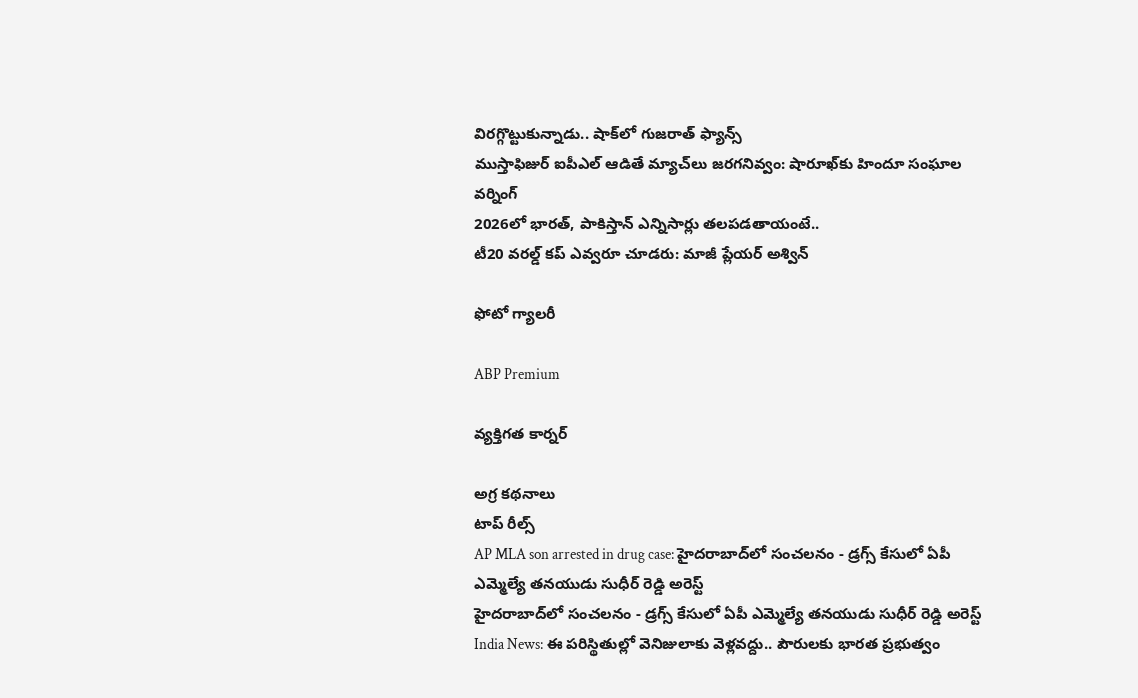విరగ్గొట్టుకున్నాడు.. షాక్‌లో గుజరాత్ ఫ్యాన్స్
ముస్తాఫిజుర్‌ ఐపీఎల్ ఆడితే మ్యాచ్‌లు జరగనివ్వం: షారూఖ్‌కు హిందూ సంఘాల వర్నింగ్
2026లో భారత్, పాకిస్తాన్ ఎన్నిసార్లు తలపడతాయంటే..
టీ20 వరల్డ్ కప్ ఎవ్వరూ చూడరు: మాజీ ప్లేయర్ అశ్విన్

ఫోటో గ్యాలరీ

ABP Premium

వ్యక్తిగత కార్నర్

అగ్ర కథనాలు
టాప్ రీల్స్
AP MLA son arrested in drug case: హైదరాబాద్‌లో సంచలనం - డ్రగ్స్ కేసులో ఏపీ ఎమ్మెల్యే తనయుడు సుధీర్ రెడ్డి అరెస్ట్
హైదరాబాద్‌లో సంచలనం - డ్రగ్స్ కేసులో ఏపీ ఎమ్మెల్యే తనయుడు సుధీర్ రెడ్డి అరెస్ట్
India News: ఈ పరిస్థితుల్లో వెనిజులాకు వెళ్లవద్దు.. పౌరులకు భారత ప్రభుత్వం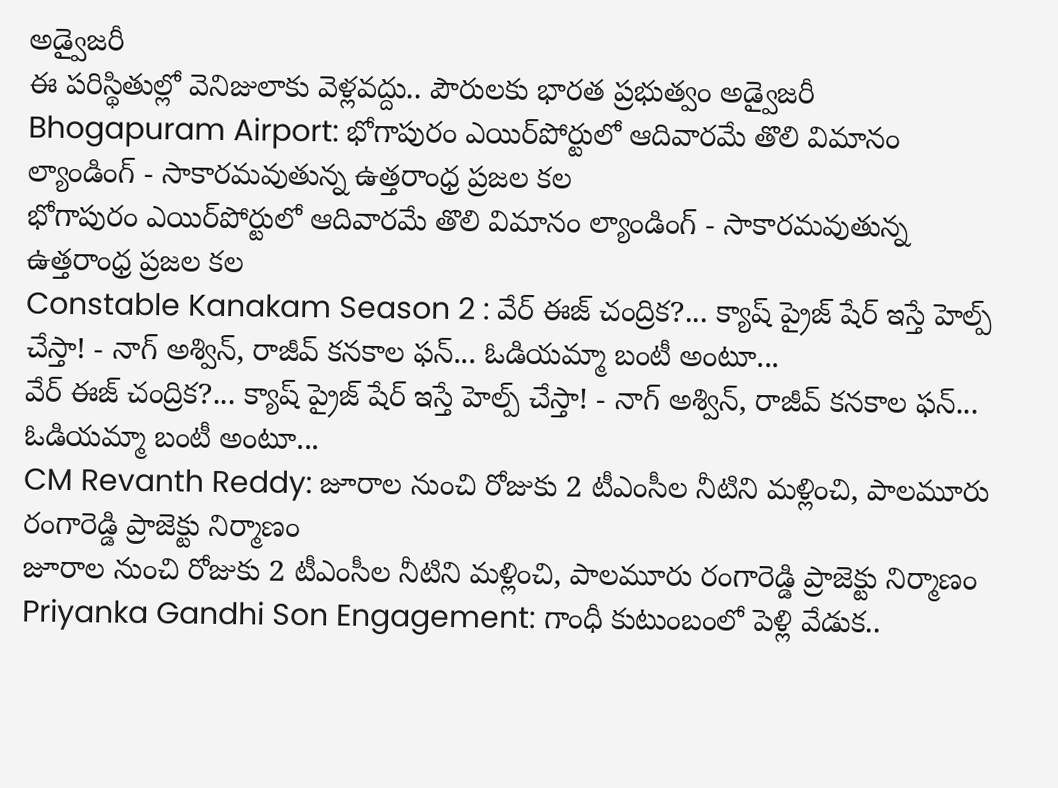అడ్వైజరీ
ఈ పరిస్థితుల్లో వెనిజులాకు వెళ్లవద్దు.. పౌరులకు భారత ప్రభుత్వం అడ్వైజరీ
Bhogapuram Airport: భోగాపురం ఎయిర్‌పోర్టులో ఆదివారమే తొలి విమానం ల్యాండింగ్ - సాకారమవుతున్న ఉత్తరాంధ్ర ప్రజల కల
భోగాపురం ఎయిర్‌పోర్టులో ఆదివారమే తొలి విమానం ల్యాండింగ్ - సాకారమవుతున్న ఉత్తరాంధ్ర ప్రజల కల
Constable Kanakam Season 2 : వేర్ ఈజ్ చంద్రిక?... క్యాష్ ప్రైజ్ షేర్ ఇస్తే హెల్ప్ చేస్తా! - నాగ్ అశ్విన్, రాజీవ్ కనకాల ఫన్... ఓడియమ్మా బంటీ అంటూ...
వేర్ ఈజ్ చంద్రిక?... క్యాష్ ప్రైజ్ షేర్ ఇస్తే హెల్ప్ చేస్తా! - నాగ్ అశ్విన్, రాజీవ్ కనకాల ఫన్... ఓడియమ్మా బంటీ అంటూ...
CM Revanth Reddy: జూరాల నుంచి రోజుకు 2 టీఎంసీల నీటిని మళ్లించి, పాలమూరు రంగారెడ్డి ప్రాజెక్టు నిర్మాణం
జూరాల నుంచి రోజుకు 2 టీఎంసీల నీటిని మళ్లించి, పాలమూరు రంగారెడ్డి ప్రాజెక్టు నిర్మాణం
Priyanka Gandhi Son Engagement: గాంధీ కుటుంబంలో పెళ్లి వేడుక..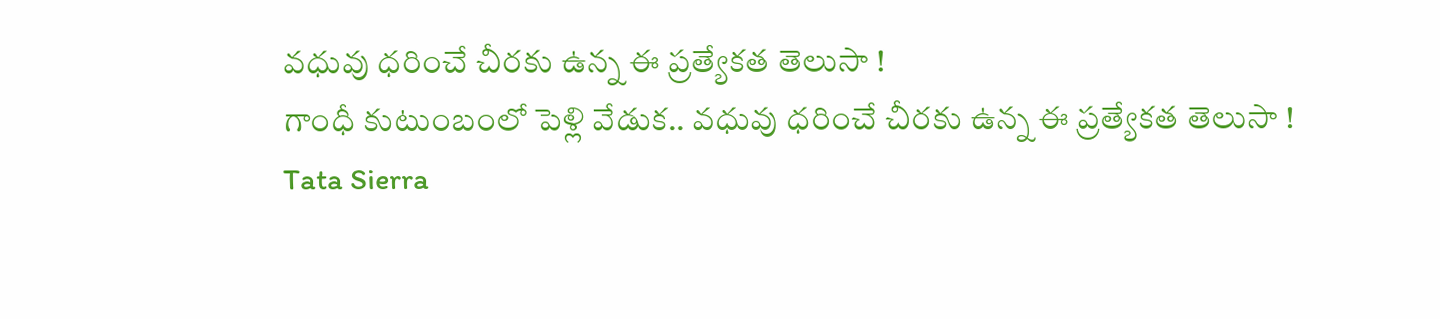వధువు ధరించే చీరకు ఉన్న ఈ ప్రత్యేకత తెలుసా !
గాంధీ కుటుంబంలో పెళ్లి వేడుక.. వధువు ధరించే చీరకు ఉన్న ఈ ప్రత్యేకత తెలుసా !
Tata Sierra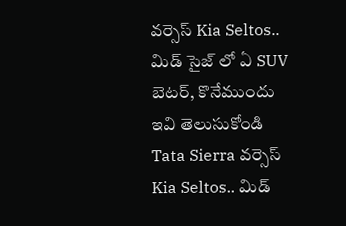వర్సెస్ Kia Seltos.. మిడ్ సైజ్ లో ఏ SUV బెటర్, కొనేముందు ఇవి తెలుసుకోండి
Tata Sierra వర్సెస్ Kia Seltos.. మిడ్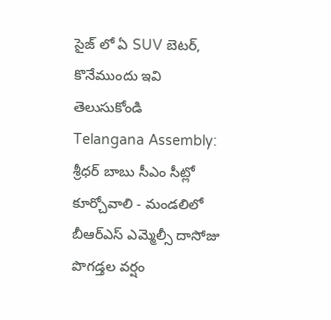సైజ్ లో ఏ SUV బెటర్, కొనేముందు ఇవి తెలుసుకోండి
Telangana Assembly: శ్రీధర్ బాబు సీఎం సీట్లో కూర్చోవాలి - మండలిలో బీఆర్ఎస్ ఎమ్మెల్సీ దాసోజు పొగడ్తల వర్షం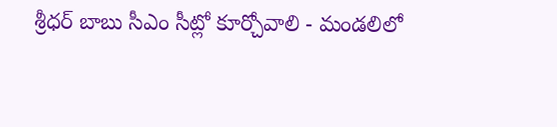శ్రీధర్ బాబు సీఎం సీట్లో కూర్చోవాలి - మండలిలో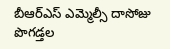బీఆర్ఎస్ ఎమ్మెల్సీ దాసోజు పొగడ్తల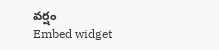వర్షం
Embed widget